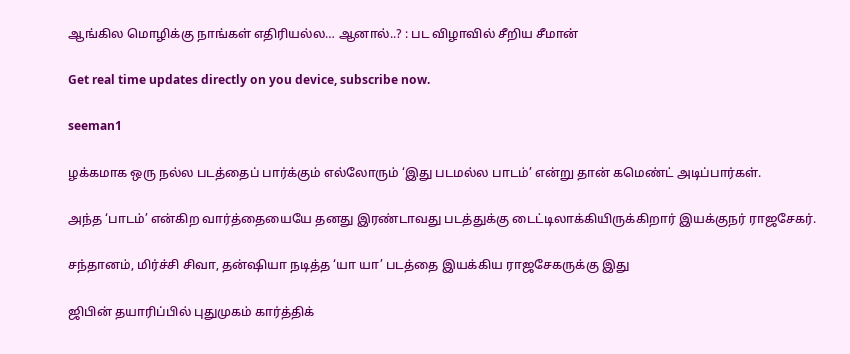ஆங்கில மொழிக்கு நாங்கள் எதிரியல்ல… ஆனால்..? : பட விழாவில் சீறிய சீமான்

Get real time updates directly on you device, subscribe now.

seeman1

ழக்கமாக ஒரு நல்ல படத்தைப் பார்க்கும் எல்லோரும் ‘இது படமல்ல பாடம்’ என்று தான் கமெண்ட் அடிப்பார்கள்.

அந்த ‘பாடம்’ என்கிற வார்த்தையையே தனது இரண்டாவது படத்துக்கு டைட்டிலாக்கியிருக்கிறார் இயக்குநர் ராஜசேகர்.

சந்தானம், மிர்ச்சி சிவா, தன்ஷியா நடித்த ‘யா யா’ படத்தை இயக்கிய ராஜசேகருக்கு இது

ஜிபின் தயாரிப்பில் புதுமுகம் கார்த்திக்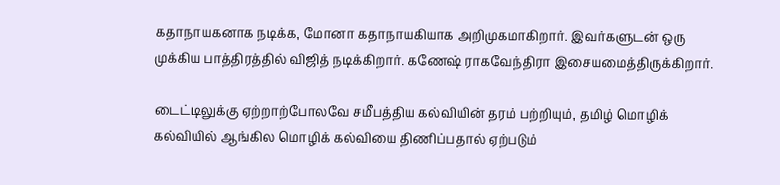கதாநாயகனாக நடிக்க, மோனா கதாநாயகியாக அறிமுகமாகிறார். இவர்களுடன் ஒரு முக்கிய பாத்திரத்தில் விஜித் நடிக்கிறார். கணேஷ் ராகவேந்திரா இசையமைத்திருக்கிறார்.

டைட்டிலுக்கு ஏற்றாற்போலவே சமீபத்திய கல்வியின் தரம் பற்றியும், தமிழ் மொழிக் கல்வியில் ஆங்கில மொழிக் கல்வியை திணிப்பதால் ஏற்படும்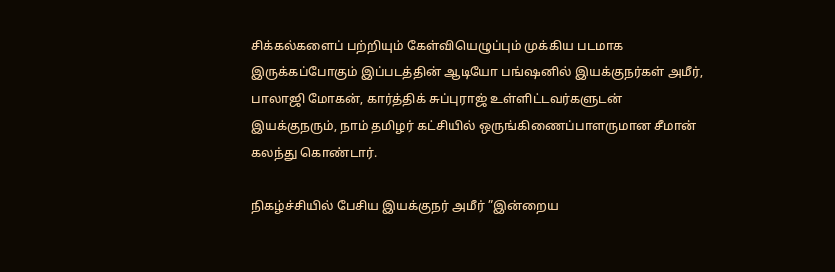சிக்கல்களைப் பற்றியும் கேள்வியெழுப்பும் முக்கிய படமாக இருக்கப்போகும் இப்படத்தின் ஆடியோ பங்ஷனில் இயக்குநர்கள் அமீர், பாலாஜி மோகன், கார்த்திக் சுப்புராஜ் உள்ளிட்டவர்களுடன் இயக்குநரும், நாம் தமிழர் கட்சியில் ஒருங்கிணைப்பாளருமான சீமான் கலந்து கொண்டார்.

நிகழ்ச்சியில் பேசிய இயக்குநர் அமீர் ”இன்றைய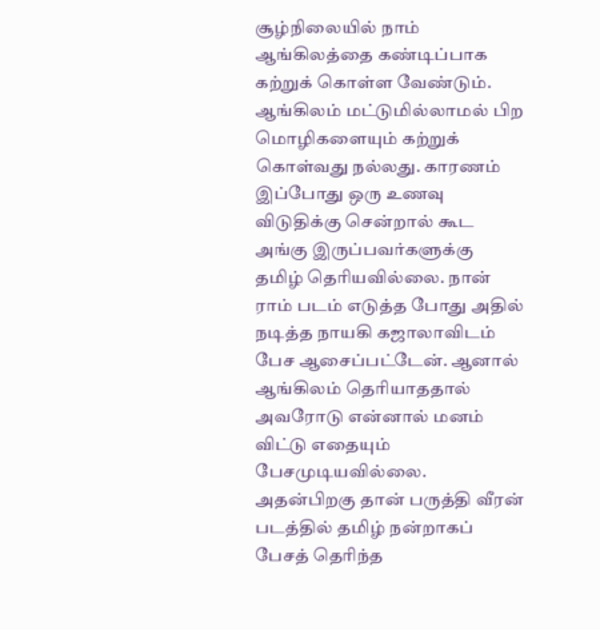சூழ்நிலையில் நாம் ஆங்கிலத்தை கண்டிப்பாக கற்றுக் கொள்ள வேண்டும். ஆங்கிலம் மட்டுமில்லாமல் பிற மொழிகளையும் கற்றுக் கொள்வது நல்லது. காரணம் இப்போது ஒரு உணவு விடுதிக்கு சென்றால் கூட அங்கு இருப்பவர்களுக்கு தமிழ் தெரியவில்லை. நான் ராம் படம் எடுத்த போது அதில் நடித்த நாயகி கஜாலாவிடம் பேச ஆசைப்பட்டேன். ஆனால் ஆங்கிலம் தெரியாததால் அவரோடு என்னால் மனம் விட்டு எதையும் பேசமுடியவில்லை. அதன்பிறகு தான் பருத்தி வீரன் படத்தில் தமிழ் நன்றாகப் பேசத் தெரிந்த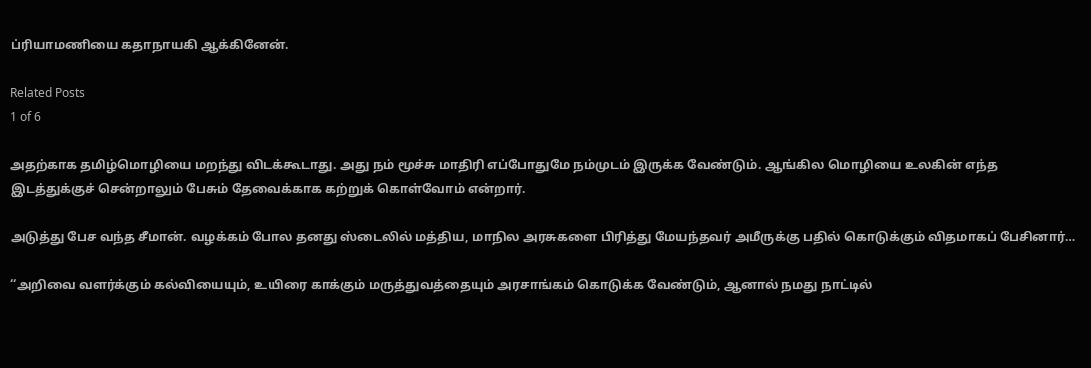ப்ரியாமணியை கதாநாயகி ஆக்கினேன்.

Related Posts
1 of 6

அதற்காக தமிழ்மொழியை மறந்து விடக்கூடாது. அது நம் மூச்சு மாதிரி எப்போதுமே நம்முடம் இருக்க வேண்டும். ஆங்கில மொழியை உலகின் எந்த இடத்துக்குச் சென்றாலும் பேசும் தேவைக்காக கற்றுக் கொள்வோம் என்றார்.

அடுத்து பேச வந்த சீமான். வழக்கம் போல தனது ஸ்டைலில் மத்திய, மாநில அரசுகளை பிரித்து மேயந்தவர் அமீருக்கு பதில் கொடுக்கும் விதமாகப் பேசினார்…

‘‘அறிவை வளர்க்கும் கல்வியையும், உயிரை காக்கும் மருத்துவத்தையும் அரசாங்கம் கொடுக்க வேண்டும், ஆனால் நமது நாட்டில்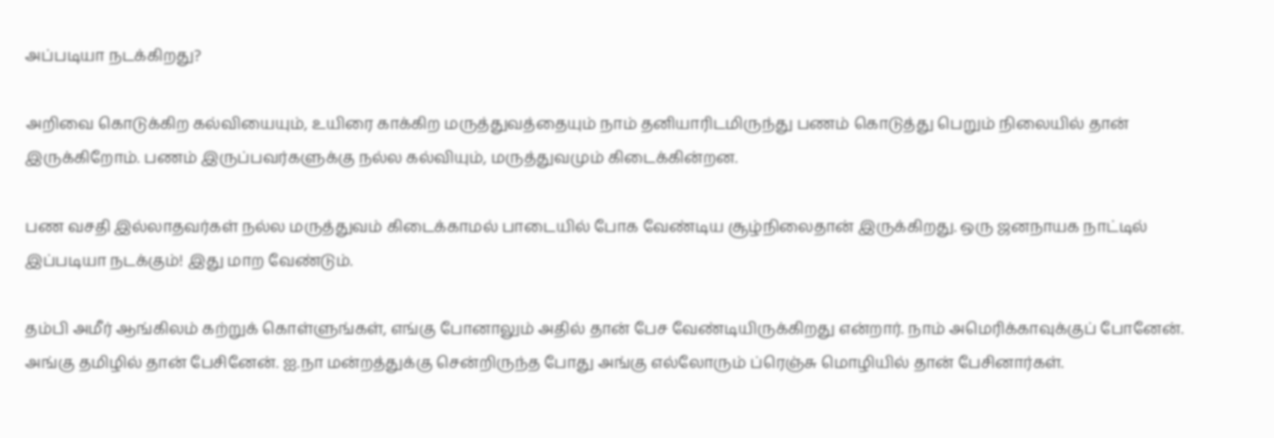அப்படியா நடக்கிறது?

அறிவை கொடுக்கிற கல்வியையும், உயிரை காக்கிற மருத்துவத்தையும் நாம் தனியாரிடமிருந்து பணம் கொடுத்து பெறும் நிலையில் தான் இருக்கிறோம். பணம் இருப்பவர்களுக்கு நல்ல கல்வியும், மருத்துவமும் கிடைக்கின்றன.

பண வசதி இல்லாதவர்கள் நல்ல மருத்துவம் கிடைக்காமல் பாடையில் போக வேண்டிய சூழ்நிலைதான் இருக்கிறது. ஒரு ஜனநாயக நாட்டில் இப்படியா நடக்கும்! இது மாற வேண்டும்.

தம்பி அமீர் ஆங்கிலம் கற்றுக் கொள்ளுங்கள், எங்கு போனாலும் அதில் தான் பேச வேண்டியிருக்கிறது என்றார். நாம் அமெரிக்காவுக்குப் போனேன். அங்கு தமிழில் தான் பேசினேன். ஐ.நா மன்றத்துக்கு சென்றிருந்த போது அங்கு எல்லோரும் ப்ரெஞ்சு மொழியில் தான் பேசினார்கள்.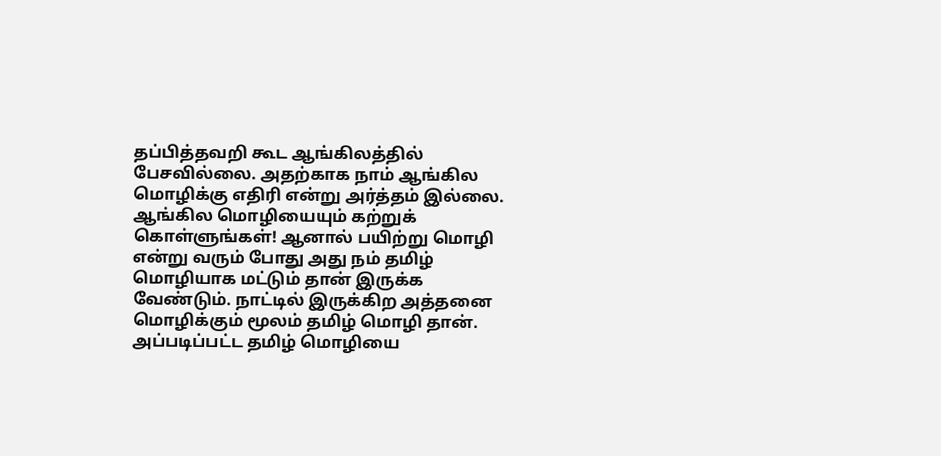தப்பித்தவறி கூட ஆங்கிலத்தில் பேசவில்லை. அதற்காக நாம் ஆங்கில மொழிக்கு எதிரி என்று அர்த்தம் இல்லை. ஆங்கில மொழியையும் கற்றுக் கொள்ளுங்கள்! ஆனால் பயிற்று மொழி என்று வரும் போது அது நம் தமிழ் மொழியாக மட்டும் தான் இருக்க வேண்டும். நாட்டில் இருக்கிற அத்தனை மொழிக்கும் மூலம் தமிழ் மொழி தான். அப்படிப்பட்ட தமிழ் மொழியை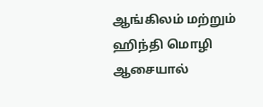ஆங்கிலம் மற்றும் ஹிந்தி மொழி ஆசையால்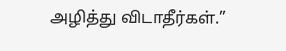அழித்து விடாதீர்கள்.”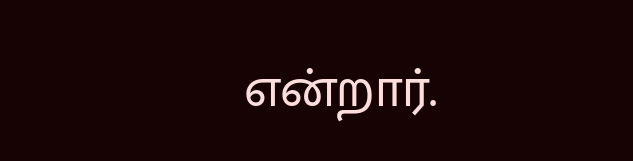என்றார்.